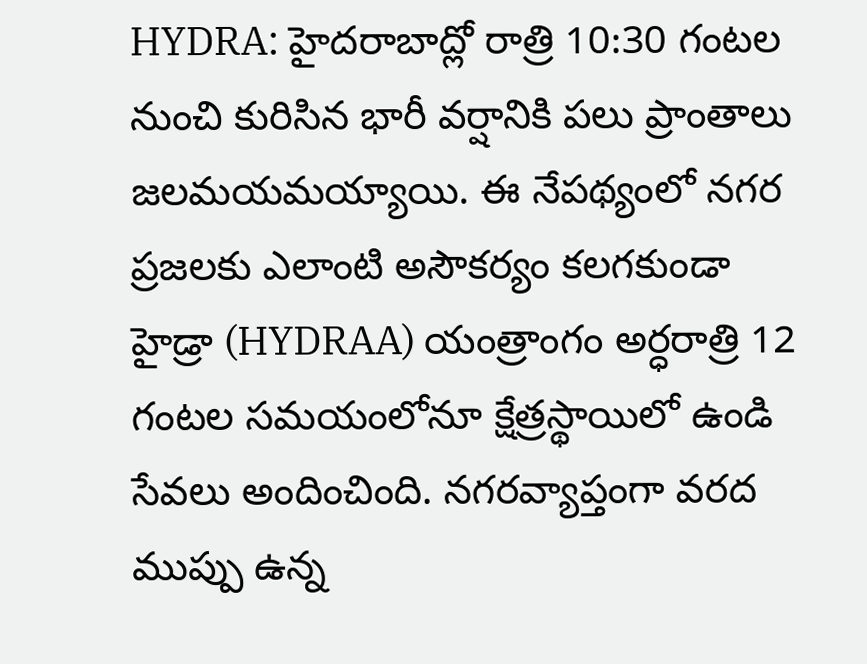HYDRA: హైదరాబాద్లో రాత్రి 10:30 గంటల నుంచి కురిసిన భారీ వర్షానికి పలు ప్రాంతాలు జలమయమయ్యాయి. ఈ నేపథ్యంలో నగర ప్రజలకు ఎలాంటి అసౌకర్యం కలగకుండా హైడ్రా (HYDRAA) యంత్రాంగం అర్ధరాత్రి 12 గంటల సమయంలోనూ క్షేత్రస్థాయిలో ఉండి సేవలు అందించింది. నగరవ్యాప్తంగా వరద ముప్పు ఉన్న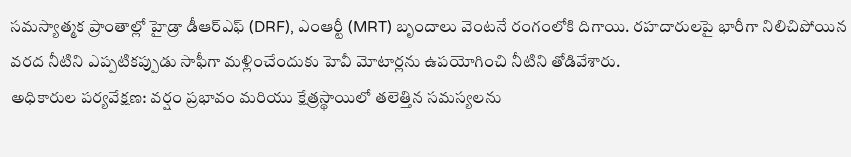సమస్యాత్మక ప్రాంతాల్లో హైడ్రా డీఆర్ఎఫ్ (DRF), ఎంఆర్టీ (MRT) బృందాలు వెంటనే రంగంలోకి దిగాయి. రహదారులపై భారీగా నిలిచిపోయిన వరద నీటిని ఎప్పటికప్పుడు సాఫీగా మళ్లించేందుకు హెవీ మోటార్లను ఉపయోగించి నీటిని తోడివేశారు.
అధికారుల పర్యవేక్షణ: వర్షం ప్రభావం మరియు క్షేత్రస్థాయిలో తలెత్తిన సమస్యలను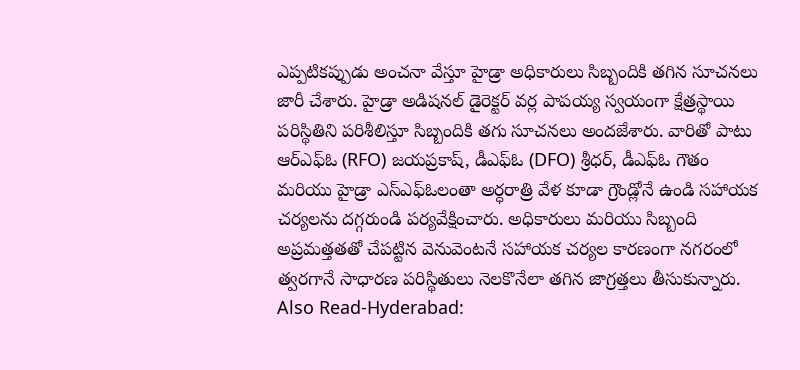ఎప్పటికప్పుడు అంచనా వేస్తూ హైడ్రా అధికారులు సిబ్బందికి తగిన సూచనలు జారీ చేశారు. హైడ్రా అడిషనల్ డైరెక్టర్ వర్ల పాపయ్య స్వయంగా క్షేత్రస్థాయి పరిస్థితిని పరిశీలిస్తూ సిబ్బందికి తగు సూచనలు అందజేశారు. వారితో పాటు ఆర్ఎఫ్ఓ (RFO) జయప్రకాష్, డీఎఫ్ఓ (DFO) శ్రీధర్, డీఎఫ్ఓ గౌతం మరియు హైడ్రా ఎస్ఎఫ్ఓలంతా అర్ధరాత్రి వేళ కూడా గ్రౌండ్లోనే ఉండి సహాయక చర్యలను దగ్గరుండి పర్యవేక్షించారు. అధికారులు మరియు సిబ్బంది అప్రమత్తతతో చేపట్టిన వెనువెంటనే సహాయక చర్యల కారణంగా నగరంలో త్వరగానే సాధారణ పరిస్థితులు నెలకొనేలా తగిన జాగ్రత్తలు తీసుకున్నారు.
Also Read-Hyderabad: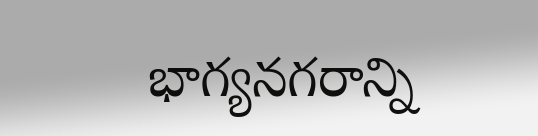భాగ్యనగరాన్ని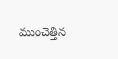ముంచెత్తిన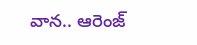వాన.. ఆరెంజ్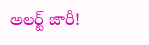అలర్ట్ జారీ!